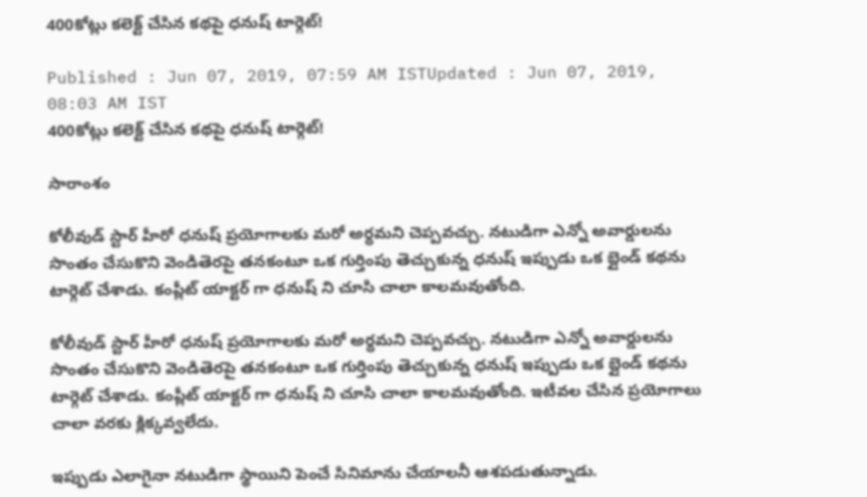400కోట్లు కలెక్ట్ చేసిన కథపై ధనుష్ టార్గెట్!

Published : Jun 07, 2019, 07:59 AM ISTUpdated : Jun 07, 2019, 08:03 AM IST
400కోట్లు కలెక్ట్ చేసిన కథపై ధనుష్ టార్గెట్!

సారాంశం

కోలీవుడ్ స్టార్ హీరో ధనుష్ ప్రయోగాలకు మరో అర్ధమని చెప్పవచ్చు. నటుడిగా ఎన్నో అవార్డులను సొంతం చేసుకొని వెండితెరపై తనకంటూ ఒక గుర్తింపు తెచ్చుకున్న ధనుష్ ఇప్పుడు ఒక బ్లైండ్ కథను టార్గెట్ చేశాడు. కంప్లీట్ యాక్టర్ గా ధనుష్ ని చూసి చాలా కాలమవుతోంది.

కోలీవుడ్ స్టార్ హీరో ధనుష్ ప్రయోగాలకు మరో అర్ధమని చెప్పవచ్చు. నటుడిగా ఎన్నో అవార్డులను సొంతం చేసుకొని వెండితెరపై తనకంటూ ఒక గుర్తింపు తెచ్చుకున్న ధనుష్ ఇప్పుడు ఒక బ్లైండ్ కథను టార్గెట్ చేశాడు. కంప్లీట్ యాక్టర్ గా ధనుష్ ని చూసి చాలా కాలమవుతోంది. ఇటీవల చేసిన ప్రయోగాలు చాలా వరకు క్లిక్కవ్వలేదు.

ఇప్పుడు ఎలాగైనా నటుడిగా స్థాయిని పెంచే సినిమాను చేయాలనీ ఆశపడుతున్నాడు.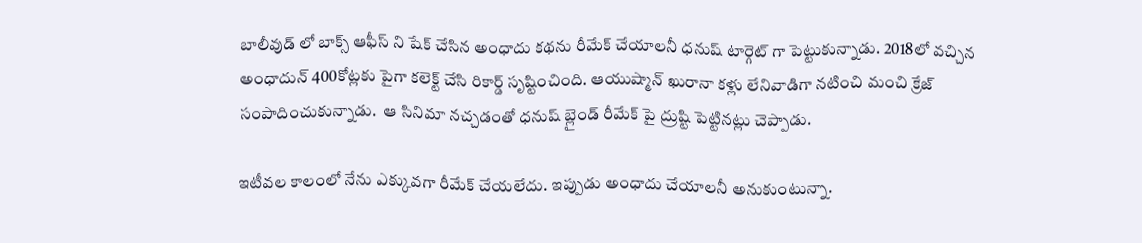బాలీవుడ్ లో బాక్స్ ఆఫీస్ ని షేక్ చేసిన అంధాదు కథను రీమేక్ చేయాలనీ ధనుష్ టార్గెట్ గా పెట్టుకున్నాడు. 2018లో వచ్చిన అంధాదున్ 400కోట్లకు పైగా కలెక్ట్ చేసి రికార్డ్ సృష్టించింది. ఆయుష్మాన్ ఖురానా కళ్లు లేనివాడిగా నటించి మంచి క్రేజ్ సంపాదించుకున్నాడు.  ఆ సినిమా నచ్చడంతో ధనుష్ బ్లైండ్ రీమేక్ పై ద్రుష్టి పెట్టినట్లు చెప్పాడు.

ఇటీవల కాలంలో నేను ఎక్కువగా రీమేక్ చేయలేదు. ఇప్పుడు అంధాదు చేయాలనీ అనుకుంటున్నా.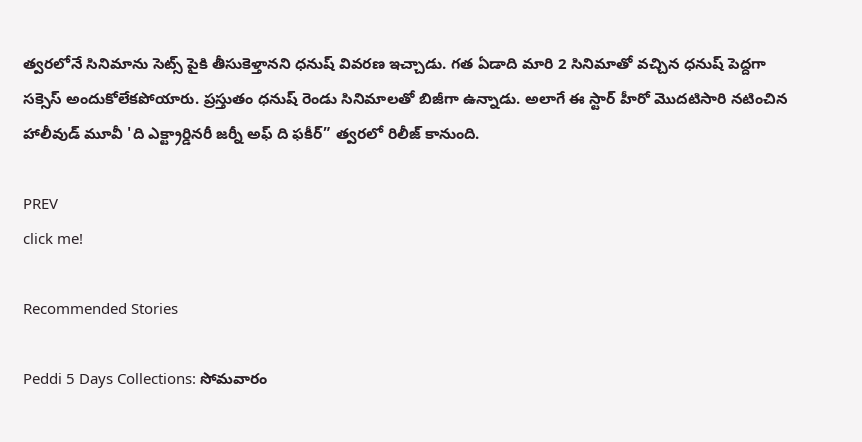త్వరలోనే సినిమాను సెట్స్ పైకి తీసుకెళ్తానని ధనుష్ వివరణ ఇచ్చాడు. గత ఏడాది మారి 2 సినిమాతో వచ్చిన ధనుష్ పెద్దగా సక్సెస్ అందుకోలేకపోయారు. ప్రస్తుతం ధనుష్ రెండు సినిమాలతో బిజీగా ఉన్నాడు. అలాగే ఈ స్టార్ హీరో మొదటిసారి నటించిన హాలీవుడ్ మూవీ 'ది ఎక్ట్రార్డినరీ జర్నీ అఫ్ ది ఫకీర్” త్వరలో రిలీజ్ కానుంది.

PREV
click me!

Recommended Stories

Peddi 5 Days Collections: సోమవారం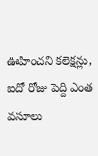ఊహించని కలెక్షన్లు, ఐదో రోజు పెద్ది ఎంత వసూలు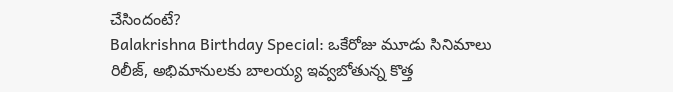చేసిందంటే?
Balakrishna Birthday Special: ఒకేరోజు మూడు సినిమాలు రిలీజ్‌, అభిమానులకు బాలయ్య ఇవ్వబోతున్న కొత్త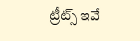ట్రీట్స్ ఇవే